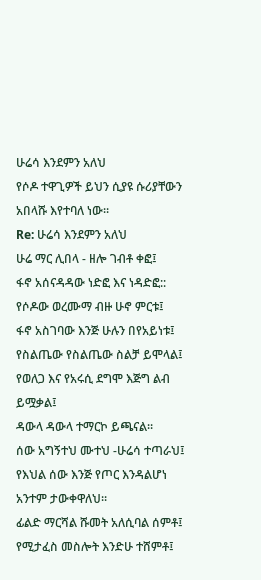ሁሬሳ እንደምን አለህ
የሶዶ ተዋጊዎች ይህን ሲያዩ ሱሪያቸውን አበላሹ እየተባለ ነው።
Re: ሁሬሳ እንደምን አለህ
ሁሬ ማር ሊበላ - ዘሎ ገብቶ ቀፎ፤
ፋኖ አሰናዳዳው ነድፎ እና ነዳድፎ::
የሶዶው ወረሙማ ብዙ ሁኖ ምርቱ፤
ፋኖ አስገባው እንጅ ሁሉን በየአይነቱ፤
የስልጤው የስልጤው ስልቻ ይሞላል፤
የወለጋ እና የአሩሲ ደግሞ እጅግ ልብ ይሟቃል፤
ዳውላ ዳውላ ተማርኮ ይጫናል።
ሰው አግኝተህ ሙተህ -ሁሬሳ ተጣራህ፤
የእህል ሰው እንጅ የጦር እንዳልሆነ አንተም ታውቀዋለህ።
ፊልድ ማርሻል ሹመት አለሲባል ሰምቶ፤
የሚታፈስ መስሎት እንድሁ ተሸምቶ፤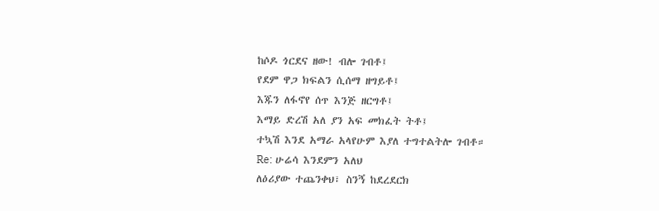ከሶዶ ጎርደና ዘው! ብሎ ገብቶ፤
የደም ዋጋ ክፍልን ሲሰማ ዘግይቶ፤
እጁን ለፋኖየ ሰጥ እንጅ ዘርግቶ፤
እማይ ድረሽ አለ ያን አፍ መክፈት ትቶ፤
ተኳሽ እንደ አማራ አላየሁም እያለ ተግተልትሎ ገብቶ።
Re: ሁሬሳ እንደምን አለህ
ለዕሪያው ተጨንቀህ፣ ስንኝ ከደረደርክ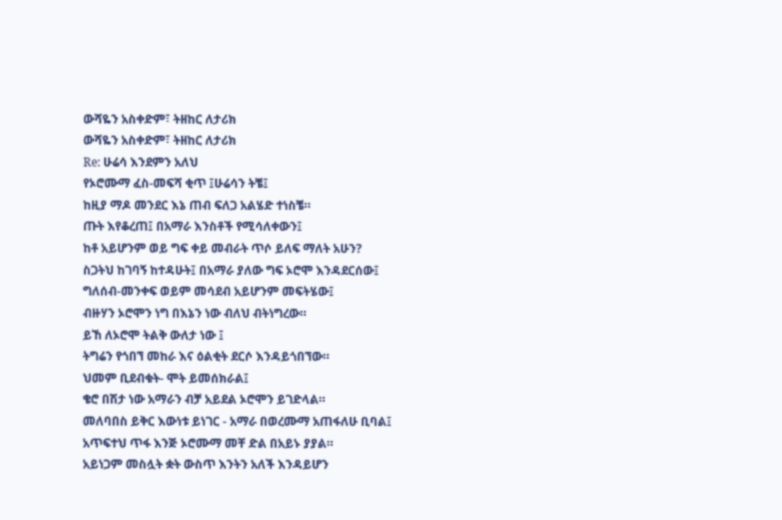ውሻዬን አስቀድም፣ ትዘከር ለታሪክ
ውሻዬን አስቀድም፣ ትዘከር ለታሪክ
Re: ሁሬሳ እንደምን አለህ
የኦሮሙማ ፈስ-መፍሻ ቂጥ ፤ሁሬሳን ትቼ፤
ከዚያ ማዶ መንደር እኔ ጠብ ፍለጋ አልሄድ ተነስቼ።
ጡት እየቆረጠ፤ በአማራ እንስቶች የሚሳለቀውን፤
ከቶ አይሆንም ወይ ግፍ ቀይ መብራት ጥሶ ይለፍ ማለት አሁን?
ስጋትህ ከገባኝ ከተዳሁት፤ በአማራ ያለው ግፍ ኦሮሞ እንዳደርሰው፤
ግለሰብ-መንቀፍ ወይም መሳደብ አይሆንም መፍትሄው፤
ብዙሃን ኦሮሞን ነግ በእኔን ነው ብለህ ብትነግረው።
ይኸ ለኦሮሞ ትልቅ ውለታ ነው ፤
ትግሬን የጎበኘ መከራ እና ዕልቂት ደርሶ እንዳይጎበኘው።
ህመም ቢደብቁት- ሞት ይመሰክራል፤
ቄሮ በሽታ ነው አማራን ብቻ አይደል ኦሮሞን ይገድላል።
መለባበስ ይቅር እውነቱ ይነገር - አማራ በወረሙማ አጠፋለሁ ቢባል፤
አጥፍተህ ጥፋ እንጅ ኦሮሙማ መቸ ድል በአይኑ ያያል።
አይነጋም መስሏት ቋት ውስጥ እንትን አለች እንዳይሆን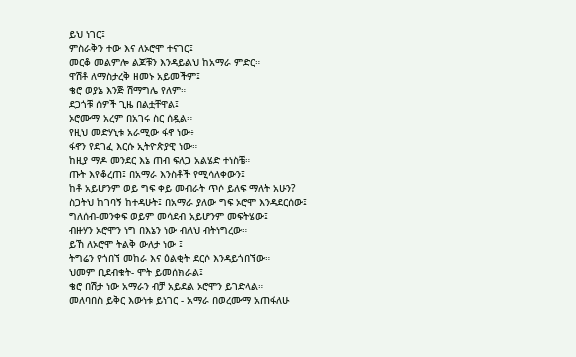ይህ ነገር፤
ምስራቅን ተው እና ለኦሮሞ ተናገር፤
መርቆ መልምሎ ልጆቹን እንዳይልህ ከአማራ ምድር።
ዋሽቶ ለማስታረቅ ዘመኑ አይመችም፤
ቄሮ ወያኔ እንጅ ሽማግሌ የለም።
ደጋጎቹ ሰዎች ጊዜ በልቷቸዋል፤
ኦሮሙማ አረም በአገሩ ስር ሰዷል።
የዚህ መድሃኒቱ አራሚው ፋኖ ነው፥
ፋኖን የደገፈ እርሱ ኢትዮጵያዊ ነው።
ከዚያ ማዶ መንደር እኔ ጠብ ፍለጋ አልሄድ ተነስቼ።
ጡት እየቆረጠ፤ በአማራ እንስቶች የሚሳለቀውን፤
ከቶ አይሆንም ወይ ግፍ ቀይ መብራት ጥሶ ይለፍ ማለት አሁን?
ስጋትህ ከገባኝ ከተዳሁት፤ በአማራ ያለው ግፍ ኦሮሞ እንዳደርሰው፤
ግለሰብ-መንቀፍ ወይም መሳደብ አይሆንም መፍትሄው፤
ብዙሃን ኦሮሞን ነግ በእኔን ነው ብለህ ብትነግረው።
ይኸ ለኦሮሞ ትልቅ ውለታ ነው ፤
ትግሬን የጎበኘ መከራ እና ዕልቂት ደርሶ እንዳይጎበኘው።
ህመም ቢደብቁት- ሞት ይመሰክራል፤
ቄሮ በሽታ ነው አማራን ብቻ አይደል ኦሮሞን ይገድላል።
መለባበስ ይቅር እውነቱ ይነገር - አማራ በወረሙማ አጠፋለሁ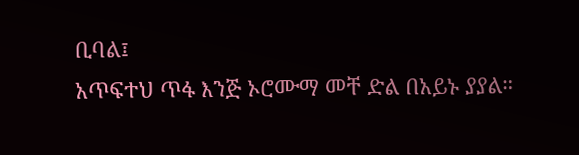ቢባል፤
አጥፍተህ ጥፋ እንጅ ኦሮሙማ መቸ ድል በአይኑ ያያል።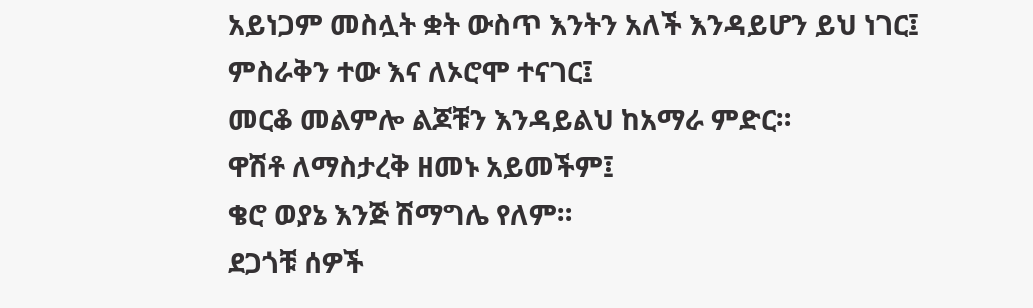አይነጋም መስሏት ቋት ውስጥ እንትን አለች እንዳይሆን ይህ ነገር፤
ምስራቅን ተው እና ለኦሮሞ ተናገር፤
መርቆ መልምሎ ልጆቹን እንዳይልህ ከአማራ ምድር።
ዋሽቶ ለማስታረቅ ዘመኑ አይመችም፤
ቄሮ ወያኔ እንጅ ሽማግሌ የለም።
ደጋጎቹ ሰዎች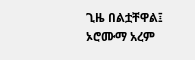ጊዜ በልቷቸዋል፤
ኦሮሙማ አረም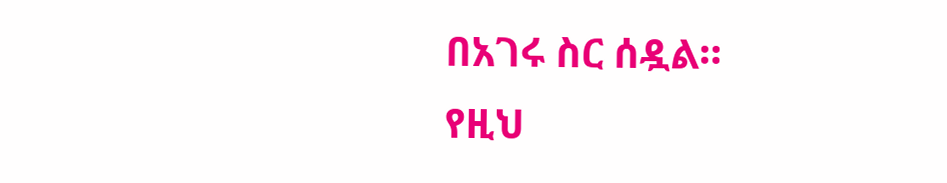በአገሩ ስር ሰዷል።
የዚህ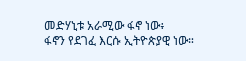መድሃኒቱ አራሚው ፋኖ ነው፥
ፋኖን የደገፈ እርሱ ኢትዮጵያዊ ነው።